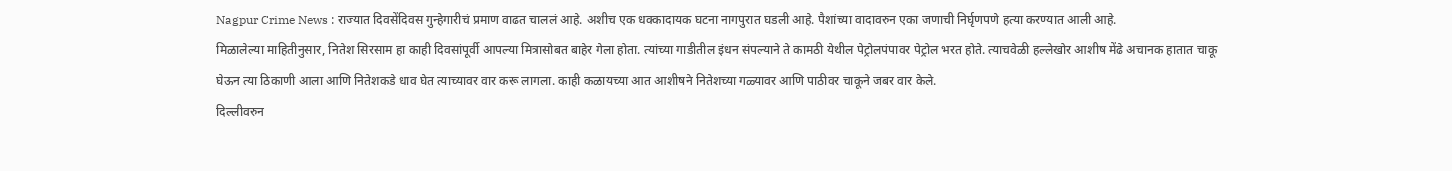Nagpur Crime News : राज्यात दिवसेंदिवस गुन्हेगारीचं प्रमाण वाढत चाललं आहे. अशीच एक धक्कादायक घटना नागपुरात घडली आहे. पैशांच्या वादावरुन एका जणाची निर्घृणपणे हत्या करण्यात आली आहे.
मिळालेल्या माहितीनुसार, नितेश सिरसाम हा काही दिवसांपूर्वी आपल्या मित्रासोबत बाहेर गेला होता. त्यांच्या गाडीतील इंधन संपल्याने ते कामठी येथील पेट्रोलपंपावर पेट्रोल भरत होते. त्याचवेळी हल्लेखोर आशीष मेंढे अचानक हातात चाकू घेऊन त्या ठिकाणी आला आणि नितेशकडे धाव घेत त्याच्यावर वार करू लागला. काही कळायच्या आत आशीषने नितेशच्या गळ्यावर आणि पाठीवर चाकूने जबर वार केले.
दिल्लीवरुन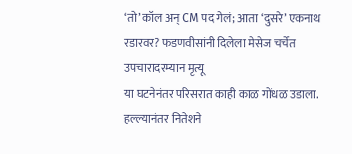‘तो’ कॉल अन् CM पद गेलं; आता ‘दुसरे’ एकनाथ रडारवर? फडणवीसांनी दिलेला मेसेज चर्चेत
उपचारादरम्यान मृत्यू
या घटनेनंतर परिसरात काही काळ गोंधळ उडाला. हल्ल्यानंतर नितेशने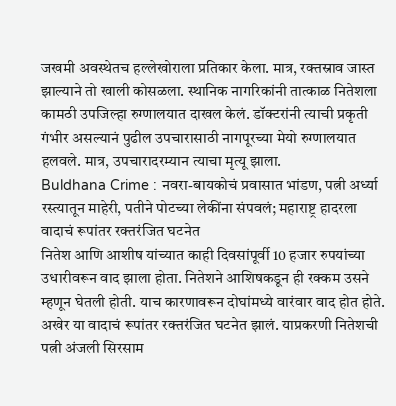जखमी अवस्थेतच हल्लेखोराला प्रतिकार केला. मात्र, रक्तस्राव जास्त झाल्याने तो खाली कोसळला. स्थानिक नागरिकांनी तात्काळ नितेशला कामठी उपजिल्हा रुग्णालयात दाखल केलं. डॉक्टरांनी त्याची प्रकृती गंभीर असल्यानं पुढील उपचारासाठी नागपूरच्या मेयो रुग्णालयात हलवले. मात्र, उपचारादरम्यान त्याचा मृत्यू झाला.
Buldhana Crime : नवरा-बायकोचं प्रवासात भांडण, पत्नी अर्ध्या रस्त्यातून माहेरी, पतीने पोटच्या लेकींना संपवलं; महाराष्ट्र हादरला
वादाचं रूपांतर रक्तरंजित घटनेत
नितेश आणि आशीष यांच्यात काही दिवसांपूर्वी 10 हजार रुपयांच्या उधारीवरून वाद झाला होता. नितेशने आशिषकडून ही रक्कम उसने म्हणून घेतली होती. याच कारणावरून दोघांमध्ये वारंवार वाद होत होते. अखेर या वादाचं रूपांतर रक्तरंजित घटनेत झालं. याप्रकरणी नितेशची पत्नी अंजली सिरसाम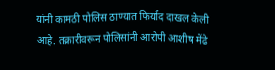यांनी कामठी पोलिस ठाण्यात फिर्याद दाखल केली आहे. तक्रारीवरून पोलिसांनी आरोपी आशीष मेंढे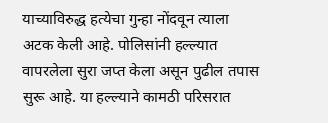याच्याविरुद्ध हत्येचा गुन्हा नोंदवून त्याला अटक केली आहे. पोलिसांनी हल्ल्यात वापरलेला सुरा जप्त केला असून पुढील तपास सुरू आहे. या हल्ल्याने कामठी परिसरात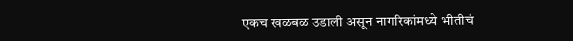एकच खळबळ उडाली असून नागरिकांमध्ये भीतीचं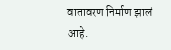वातावरण निर्माण झालं आहे.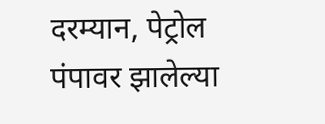दरम्यान, पेट्रोल पंपावर झालेल्या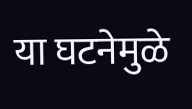या घटनेमुळे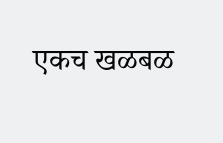एकच खळबळ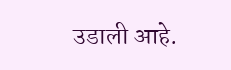उडाली आहे.